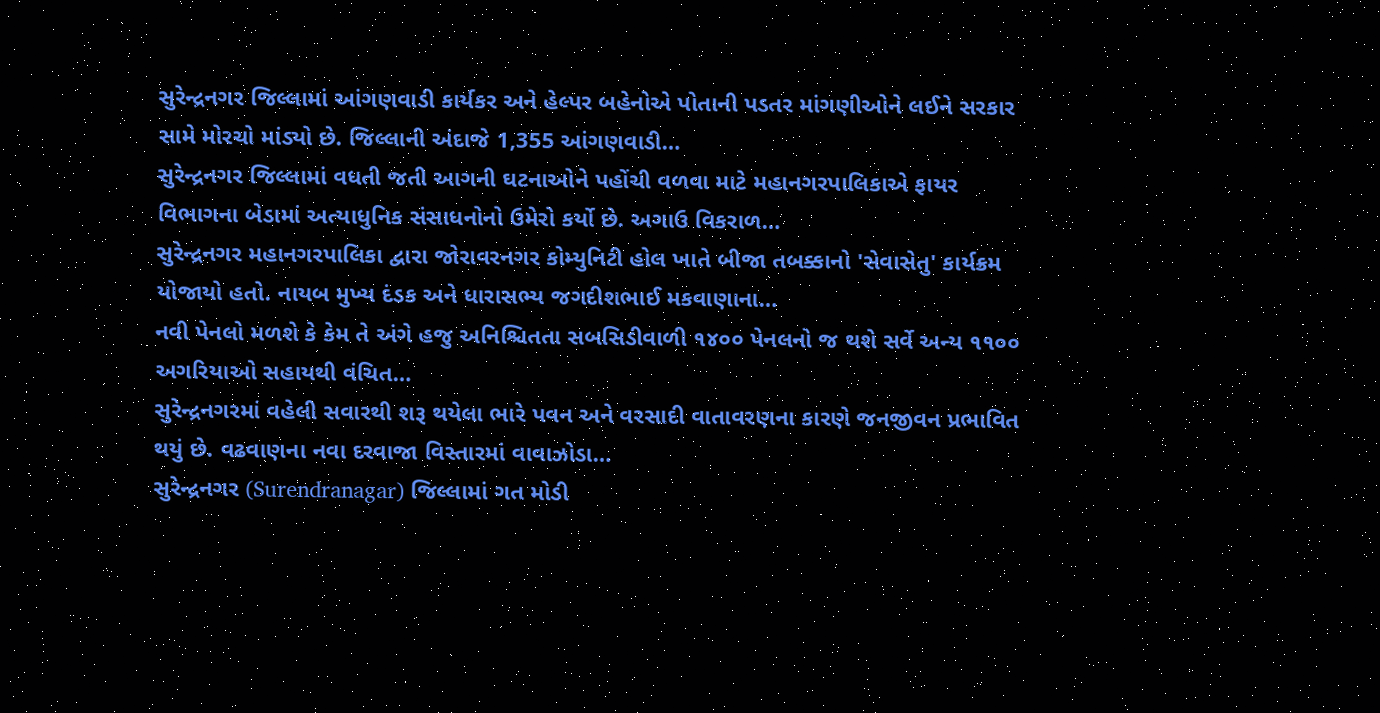સુરેન્દ્રનગર જિલ્લામાં આંગણવાડી કાર્યકર અને હેલ્પર બહેનોએ પોતાની પડતર માંગણીઓને લઈને સરકાર સામે મોરચો માંડ્યો છે. જિલ્લાની અંદાજે 1,355 આંગણવાડી…
સુરેન્દ્રનગર જિલ્લામાં વધતી જતી આગની ઘટનાઓને પહોંચી વળવા માટે મહાનગરપાલિકાએ ફાયર વિભાગના બેડામાં અત્યાધુનિક સંસાધનોનો ઉમેરો કર્યો છે. અગાઉ વિકરાળ…
સુરેન્દ્રનગર મહાનગરપાલિકા દ્વારા જોરાવરનગર કોમ્યુનિટી હોલ ખાતે બીજા તબક્કાનો 'સેવાસેતુ' કાર્યક્રમ યોજાયો હતો. નાયબ મુખ્ય દંડક અને ધારાસભ્ય જગદીશભાઈ મકવાણાના…
નવી પેનલો મળશે કે કેમ તે અંગે હજુ અનિશ્ચિતતા સબસિડીવાળી ૧૪૦૦ પેનલનો જ થશે સર્વે અન્ય ૧૧૦૦ અગરિયાઓ સહાયથી વંચિત…
સુરેન્દ્રનગરમાં વહેલી સવારથી શરૂ થયેલા ભારે પવન અને વરસાદી વાતાવરણના કારણે જનજીવન પ્રભાવિત થયું છે. વઢવાણના નવા દરવાજા વિસ્તારમાં વાવાઝોડા…
સુરેન્દ્રનગર (Surendranagar) જિલ્લામાં ગત મોડી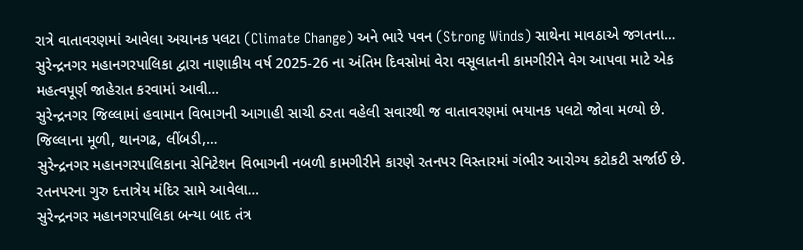રાત્રે વાતાવરણમાં આવેલા અચાનક પલટા (Climate Change) અને ભારે પવન (Strong Winds) સાથેના માવઠાએ જગતના…
સુરેન્દ્રનગર મહાનગરપાલિકા દ્વારા નાણાકીય વર્ષ 2025-26 ના અંતિમ દિવસોમાં વેરા વસૂલાતની કામગીરીને વેગ આપવા માટે એક મહત્વપૂર્ણ જાહેરાત કરવામાં આવી…
સુરેન્દ્રનગર જિલ્લામાં હવામાન વિભાગની આગાહી સાચી ઠરતા વહેલી સવારથી જ વાતાવરણમાં ભયાનક પલટો જોવા મળ્યો છે. જિલ્લાના મૂળી, થાનગઢ, લીંબડી,…
સુરેન્દ્રનગર મહાનગરપાલિકાના સેનિટેશન વિભાગની નબળી કામગીરીને કારણે રતનપર વિસ્તારમાં ગંભીર આરોગ્ય કટોકટી સર્જાઈ છે. રતનપરના ગુરુ દત્તાત્રેય મંદિર સામે આવેલા…
સુરેન્દ્રનગર મહાનગરપાલિકા બન્યા બાદ તંત્ર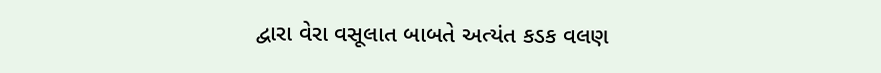દ્વારા વેરા વસૂલાત બાબતે અત્યંત કડક વલણ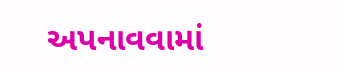અપનાવવામાં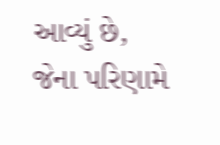આવ્યું છે, જેના પરિણામે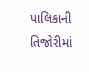પાલિકાની તિજોરીમાં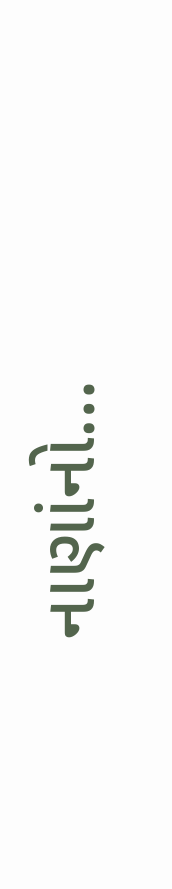નાણાંનો…